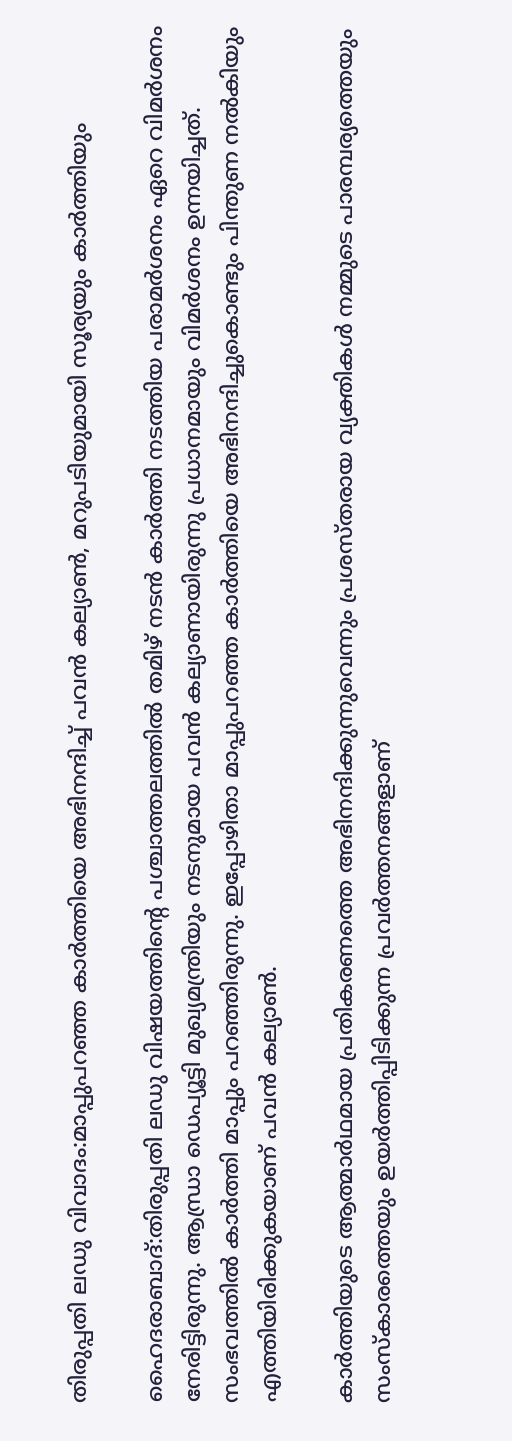തിരുപ്പതി ലഡു വിവാദം:മാപ്പുപറഞ്ഞ കാർത്തിയെ അഭിനന്ദിച്ച് പവൻ കല്യാൺ, മറുപടിയുമായി സൂര്യയും കാർത്തിയും

ഹൈദരാബാദ്‌:തിരുപ്പതി ലഡു വിഷയത്തിന്റെ പശ്ചാത്തലത്തില്‍ തമിഴ് നടന്‍ കാര്‍ത്തി നടത്തിയ പരാമര്‍ശനം ഏറെ വിമര്‍ശനം നേരിട്ടിരുന്നു. ആന്ധ്രാ ഡെപ്യൂട്ടി മുഖ്യമന്ത്രിയും നടനുമായ പവന്‍ കല്യാണായിരുന്നു പ്രധാനമായും വിമര്‍ശനം ഉന്നയിച്ചത്. സംഭവത്തില്‍ കാര്‍ത്തി മാപ്പും പറഞ്ഞിരുന്നു. ഇപ്പോഴിതാ മാപ്പുപറഞ്ഞ കാര്‍ത്തിയെ അഭിനന്ദിച്ചുകൊണ്ടും പിന്തുണ നല്‍കിയും എത്തിയിരിക്കുകയാണ് പവന്‍ കല്യാണ്‍.

കാര്‍ത്തിയുടെ ആത്മാര്‍ഥമായ പ്രതികരണത്തെ അഭിനന്ദിക്കുന്നുവെന്നും പ്രശസ്തരായ വ്യക്തികള്‍ നമ്മുടെ പാരമ്പര്യത്തെയും സംസ്‌കാരത്തെയും ഉയര്‍ത്തിപ്പിടിക്കുന്ന പ്രവര്‍ത്തനങ്ങളാണ്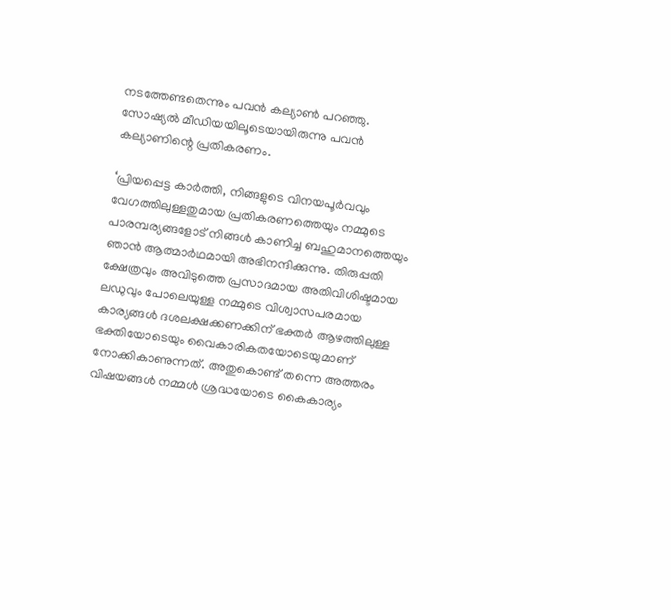നടത്തേണ്ടതെന്നും പവന്‍ കല്യാണ്‍ പറഞ്ഞു. സോഷ്യല്‍ മീഡിയയിലൂടെയായിരുന്നു പവന്‍ കല്യാണിന്റെ പ്രതികരണം.

‘പ്രിയപ്പെട്ട കാര്‍ത്തി, നിങ്ങളുടെ വിനയപൂര്‍വവും വേഗത്തിലുള്ളതുമായ പ്രതികരണത്തെയും നമ്മുടെ പാരമ്പര്യങ്ങളോട് നിങ്ങള്‍ കാണിച്ച ബഹുമാനത്തെയും ഞാന്‍ ആത്മാര്‍ഥമായി അഭിനന്ദിക്കുന്നു. തിരുപ്പതി ക്ഷേത്രവും അവിടുത്തെ പ്രസാദമായ അതിവിശിഷ്ടമായ ലഡുവും പോലെയുള്ള നമ്മുടെ വിശ്വാസപരമായ കാര്യങ്ങള്‍ ദശലക്ഷക്കണക്കിന് ഭക്തര്‍ ആഴത്തിലുള്ള ഭക്തിയോടെയും വൈകാരികതയോടെയുമാണ് നോക്കികാണുന്നത്. അതുകൊണ്ട് തന്നെ അത്തരം വിഷയങ്ങള്‍ നമ്മള്‍ ശ്രദ്ധയോടെ കൈകാര്യം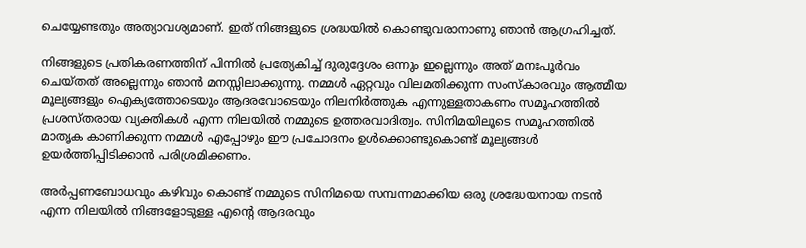ചെയ്യേണ്ടതും അത്യാവശ്യമാണ്. ഇത് നിങ്ങളുടെ ശ്രദ്ധയില്‍ കൊണ്ടുവരാനാണു ഞാന്‍ ആഗ്രഹിച്ചത്.

നിങ്ങളുടെ പ്രതികരണത്തിന് പിന്നില്‍ പ്രത്യേകിച്ച് ദുരുദ്ദേശം ഒന്നും ഇല്ലെന്നും അത് മനഃപൂര്‍വം ചെയ്തത് അല്ലെന്നും ഞാന്‍ മനസ്സിലാക്കുന്നു. നമ്മള്‍ ഏറ്റവും വിലമതിക്കുന്ന സംസ്‌കാരവും ആത്മീയ മൂല്യങ്ങളും ഐക്യത്തോടെയും ആദരവോടെയും നിലനിര്‍ത്തുക എന്നുള്ളതാകണം സമൂഹത്തില്‍ പ്രശസ്തരായ വ്യക്തികള്‍ എന്ന നിലയില്‍ നമ്മുടെ ഉത്തരവാദിത്വം. സിനിമയിലൂടെ സമൂഹത്തില്‍ മാതൃക കാണിക്കുന്ന നമ്മള്‍ എപ്പോഴും ഈ പ്രചോദനം ഉള്‍ക്കൊണ്ടുകൊണ്ട് മൂല്യങ്ങള്‍ ഉയര്‍ത്തിപ്പിടിക്കാന്‍ പരിശ്രമിക്കണം.

അര്‍പ്പണബോധവും കഴിവും കൊണ്ട് നമ്മുടെ സിനിമയെ സമ്പന്നമാക്കിയ ഒരു ശ്രദ്ധേയനായ നടന്‍ എന്ന നിലയില്‍ നിങ്ങളോടുള്ള എന്റെ ആദരവും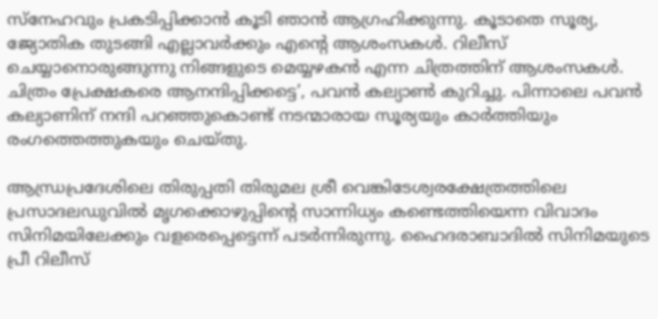സ്‌നേഹവും പ്രകടിപ്പിക്കാന്‍ കൂടി ഞാന്‍ ആഗ്രഹിക്കുന്നു. കൂടാതെ സൂര്യ, ജ്യോതിക തുടങ്ങി എല്ലാവര്‍ക്കും എന്റെ ആശംസകള്‍. റിലീസ് ചെയ്യാനൊരുങ്ങുന്നു നിങ്ങളുടെ മെയ്യഴകന്‍ എന്ന ചിത്രത്തിന് ആശംസകള്‍. ചിത്രം പ്രേക്ഷകരെ ആനന്ദിപ്പിക്കട്ടെ’, പവന്‍ കല്യാണ്‍ കുറിച്ചു. പിന്നാലെ പവന്‍ കല്യാണിന് നന്ദി പറഞ്ഞുകൊണ്ട് നടന്മാരായ സൂര്യയും കാര്‍ത്തിയും രംഗത്തെത്തുകയും ചെയ്തു.

ആന്ധ്രപ്രദേശിലെ തിരുപ്പതി തിരുമല ശ്രീ വെങ്കിടേശ്വരക്ഷേത്രത്തിലെ പ്രസാദലഡുവില്‍ മൃഗക്കൊഴുപ്പിന്റെ സാന്നിധ്യം കണ്ടെത്തിയെന്ന വിവാദം സിനിമയിലേക്കും വളരെപ്പെട്ടെന്ന് പടര്‍ന്നിരുന്നു. ഹൈദരാബാദില്‍ സിനിമയുടെ പ്രീ റിലീസ്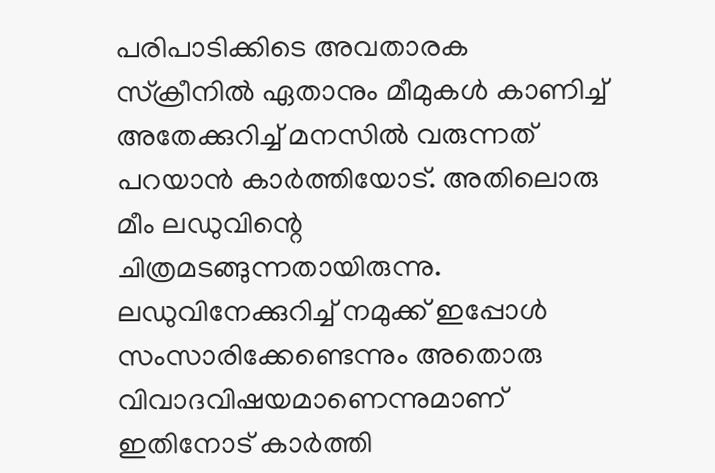പരിപാടിക്കിടെ അവതാരക സ്‌ക്രീനില്‍ ഏതാനും മീമുകള്‍ കാണിച്ച് അതേക്കുറിച്ച് മനസില്‍ വരുന്നത് പറയാന്‍ കാര്‍ത്തിയോട്. അതിലൊരു മീം ലഡുവിന്റെ ചിത്രമടങ്ങുന്നതായിരുന്നു. ലഡുവിനേക്കുറിച്ച് നമുക്ക് ഇപ്പോള്‍ സംസാരിക്കേണ്ടെന്നും അതൊരു വിവാദവിഷയമാണെന്നുമാണ് ഇതിനോട് കാര്‍ത്തി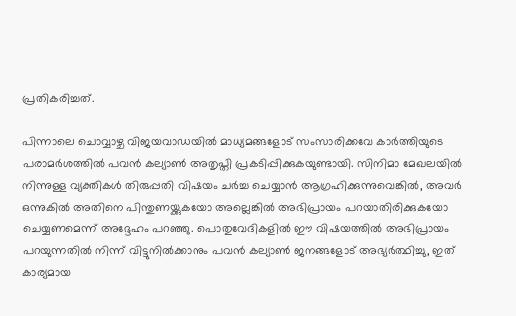പ്രതികരിച്ചത്.

പിന്നാലെ ചൊവ്വാഴ്ച വിജയവാഡയില്‍ മാധ്യമങ്ങളോട് സംസാരിക്കവേ കാര്‍ത്തിയുടെ പരാമര്‍ശത്തില്‍ പവന്‍ കല്യാണ്‍ അതൃപ്തി പ്രകടിപ്പിക്കുകയുണ്ടായി. സിനിമാ മേഖലയില്‍ നിന്നുള്ള വ്യക്തികള്‍ തിരുപ്പതി വിഷയം ചര്‍ച്ച ചെയ്യാന്‍ ആഗ്രഹിക്കുന്നുവെങ്കില്‍, അവര്‍ ഒന്നുകില്‍ അതിനെ പിന്തുണയ്ക്കുകയോ അല്ലെങ്കില്‍ അഭിപ്രായം പറയാതിരിക്കുകയോ ചെയ്യണമെന്ന് അദ്ദേഹം പറഞ്ഞു. പൊതുവേദികളില്‍ ഈ വിഷയത്തില്‍ അഭിപ്രായം പറയുന്നതില്‍ നിന്ന് വിട്ടുനില്‍ക്കാനും പവന്‍ കല്യാണ്‍ ജനങ്ങളോട് അഭ്യര്‍ത്ഥിച്ചു, ഇത് കാര്യമായ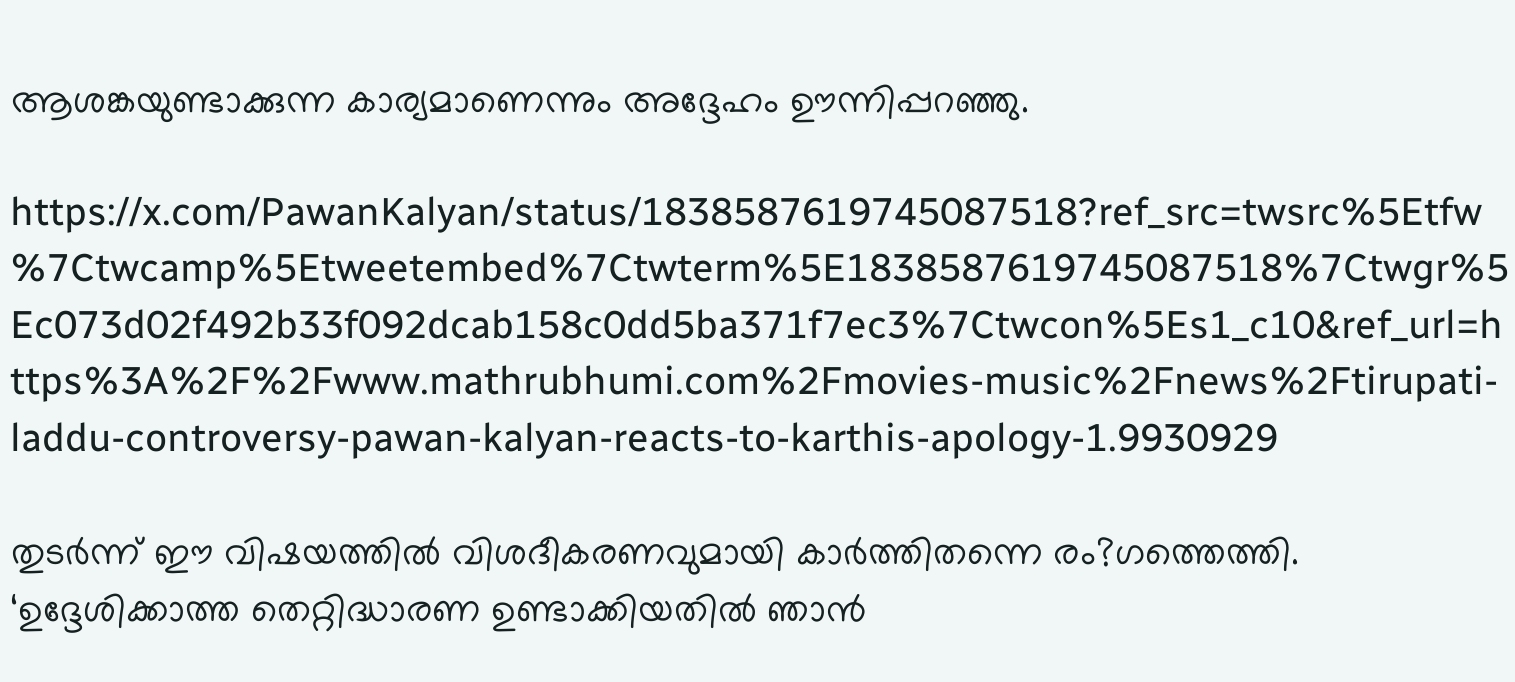ആശങ്കയുണ്ടാക്കുന്ന കാര്യമാണെന്നും അദ്ദേഹം ഊന്നിപ്പറഞ്ഞു.

https://x.com/PawanKalyan/status/1838587619745087518?ref_src=twsrc%5Etfw%7Ctwcamp%5Etweetembed%7Ctwterm%5E1838587619745087518%7Ctwgr%5Ec073d02f492b33f092dcab158c0dd5ba371f7ec3%7Ctwcon%5Es1_c10&ref_url=https%3A%2F%2Fwww.mathrubhumi.com%2Fmovies-music%2Fnews%2Ftirupati-laddu-controversy-pawan-kalyan-reacts-to-karthis-apology-1.9930929

തുടര്‍ന്ന് ഈ വിഷയത്തില്‍ വിശദീകരണവുമായി കാര്‍ത്തിതന്നെ രം?ഗത്തെത്തി. ‘ഉദ്ദേശിക്കാത്ത തെറ്റിദ്ധാരണ ഉണ്ടാക്കിയതില്‍ ഞാന്‍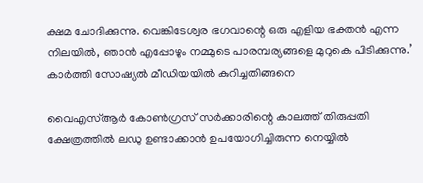ക്ഷമ ചോദിക്കുന്നു. വെങ്കിടേശ്വര ഭഗവാന്റെ ഒരു എളിയ ഭക്തന്‍ എന്ന നിലയില്‍, ഞാന്‍ എപ്പോഴും നമ്മുടെ പാരമ്പര്യങ്ങളെ മുറുകെ പിടിക്കുന്നു.’ കാര്‍ത്തി സോഷ്യല്‍ മീഡിയയില്‍ കുറിച്ചതിങ്ങനെ

വൈഎസ്ആര്‍ കോണ്‍ഗ്രസ് സര്‍ക്കാരിന്റെ കാലത്ത് തിരുപ്പതി ക്ഷേത്രത്തില്‍ ലഡു ഉണ്ടാക്കാന്‍ ഉപയോഗിച്ചിരുന്ന നെയ്യില്‍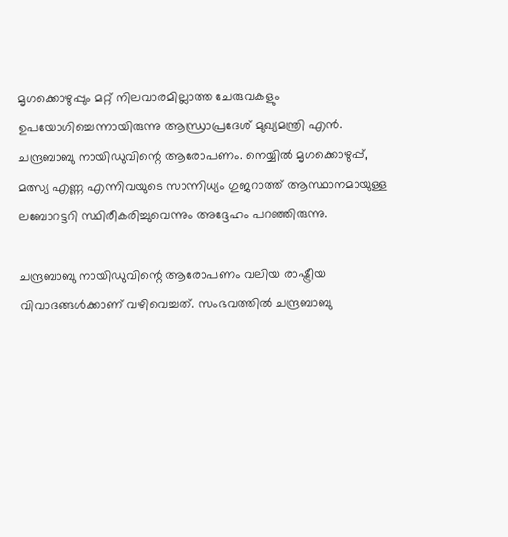മൃഗക്കൊഴുപ്പും മറ്റ് നിലവാരമില്ലാത്ത ചേരുവകളും ഉപയോഗിച്ചെന്നായിരുന്നു ആന്ധ്രാപ്രദേശ് മുഖ്യമന്ത്രി എന്‍. ചന്ദ്രബാബു നായിഡുവിന്റെ ആരോപണം. നെയ്യില്‍ മൃഗക്കൊഴുപ്പ്, മത്സ്യ എണ്ണ എന്നിവയുടെ സാന്നിധ്യം ഗുജറാത്ത് ആസ്ഥാനമായുള്ള ലബോറട്ടറി സ്ഥിരീകരിച്ചുവെന്നും അദ്ദേഹം പറഞ്ഞിരുന്നു.

ചന്ദ്രബാബു നായിഡുവിന്റെ ആരോപണം വലിയ രാഷ്ട്രീയ വിവാദങ്ങള്‍ക്കാണ് വഴിവെച്ചത്. സംഭവത്തില്‍ ചന്ദ്രബാബു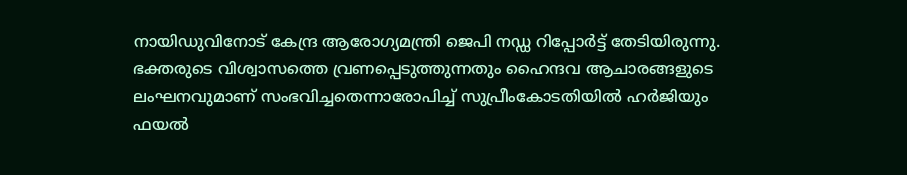നായിഡുവിനോട് കേന്ദ്ര ആരോഗ്യമന്ത്രി ജെപി നഡ്ഡ റിപ്പോര്‍ട്ട് തേടിയിരുന്നു. ഭക്തരുടെ വിശ്വാസത്തെ വ്രണപ്പെടുത്തുന്നതും ഹൈന്ദവ ആചാരങ്ങളുടെ ലംഘനവുമാണ് സംഭവിച്ചതെന്നാരോപിച്ച് സുപ്രീംകോടതിയില്‍ ഹര്‍ജിയും ഫയല്‍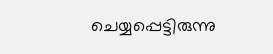ചെയ്യപ്പെട്ടിരുന്നു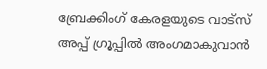ബ്രേക്കിംഗ് കേരളയുടെ വാട്സ് അപ്പ് ഗ്രൂപ്പിൽ അംഗമാകുവാൻ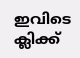ഇവിടെ ക്ലിക്ക്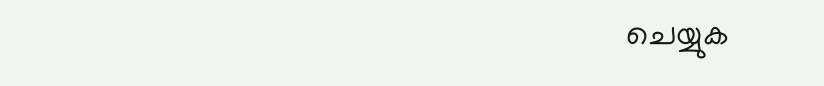ചെയ്യുക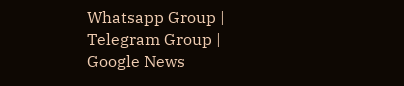Whatsapp Group | Telegram Group | Google News